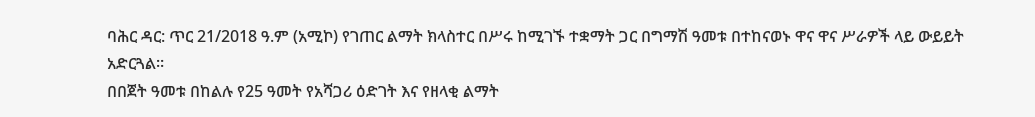ባሕር ዳር: ጥር 21/2018 ዓ.ም (አሚኮ) የገጠር ልማት ክላስተር በሥሩ ከሚገኙ ተቋማት ጋር በግማሽ ዓመቱ በተከናወኑ ዋና ዋና ሥራዎች ላይ ውይይት አድርጓል።
በበጀት ዓመቱ በከልሉ የ25 ዓመት የአሻጋሪ ዕድገት እና የዘላቂ ልማት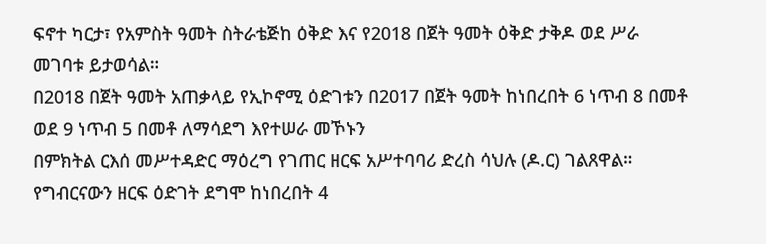ፍኖተ ካርታ፣ የአምስት ዓመት ስትራቴጅከ ዕቅድ እና የ2018 በጀት ዓመት ዕቅድ ታቅዶ ወደ ሥራ መገባቱ ይታወሳል።
በ2018 በጀት ዓመት አጠቃላይ የኢኮኖሚ ዕድገቱን በ2017 በጀት ዓመት ከነበረበት 6 ነጥብ 8 በመቶ ወደ 9 ነጥብ 5 በመቶ ለማሳደግ እየተሠራ መኾኑን
በምክትል ርእሰ መሥተዳድር ማዕረግ የገጠር ዘርፍ አሥተባባሪ ድረስ ሳህሉ (ዶ.ር) ገልጸዋል። የግብርናውን ዘርፍ ዕድገት ደግሞ ከነበረበት 4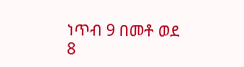ነጥብ 9 በመቶ ወደ 8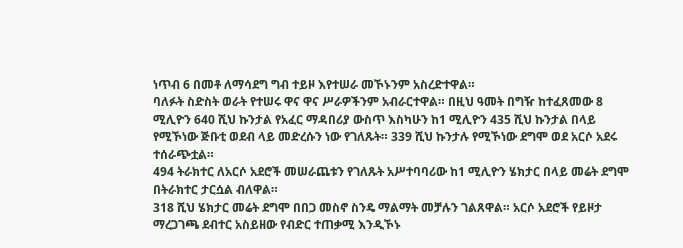ነጥብ 6 በመቶ ለማሳደግ ግብ ተይዞ እየተሠራ መኾኑንም አስረድተዋል።
ባለፉት ስድስት ወራት የተሠሩ ዋና ዋና ሥራዎችንም አብራርተዋል። በዚህ ዓመት በግዥ ከተፈጸመው 8 ሚሊዮን 640 ሺህ ኩንታል የአፈር ማዳበሪያ ውስጥ እስካሁን ከ1 ሚሊዮን 435 ሺህ ኩንታል በላይ የሚኾነው ጅቡቲ ወደብ ላይ መድረሱን ነው የገለጹት። 339 ሺህ ኩንታሉ የሚኾነው ደግሞ ወደ አርሶ አደሩ ተሰራጭቷል።
494 ትራክተር ለአርሶ አደሮች መሠራጨቱን የገለጹት አሥተባባሪው ከ1 ሚሊዮን ሄክታር በላይ መሬት ደግሞ በትራክተር ታርሷል ብለዋል።
318 ሺህ ሄክታር መሬት ደግሞ በበጋ መስኖ ስንዴ ማልማት መቻሉን ገልጸዋል። አርሶ አደሮች የይዞታ ማረጋገጫ ደብተር አስይዘው የብድር ተጠቃሚ እንዲኾኑ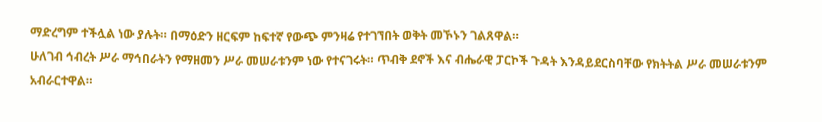ማድረግም ተችሏል ነው ያሉት። በማዕድን ዘርፍም ከፍተኛ የውጭ ምንዛሬ የተገኘበት ወቅት መኾኑን ገልጸዋል።
ሁለገብ ኅብረት ሥራ ማኅበራትን የማዘመን ሥራ መሠራቱንም ነው የተናገሩት። ጥብቅ ደኖች እና ብሔራዊ ፓርኮች ጉዳት እንዳይደርስባቸው የክትትል ሥራ መሠራቱንም አብራርተዋል።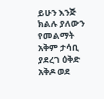ይሁን እንጅ ክልሉ ያለውን የመልማት አቅም ታሳቢ ያደረገ ዕቅድ አቅዶ ወደ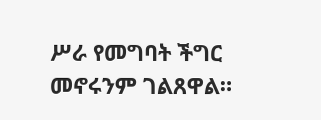ሥራ የመግባት ችግር መኖሩንም ገልጸዋል።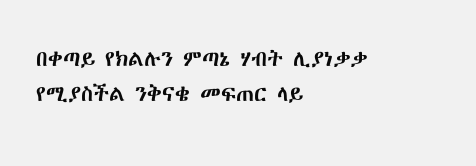በቀጣይ የክልሉን ምጣኔ ሃብት ሊያነቃቃ የሚያስችል ንቅናቄ መፍጠር ላይ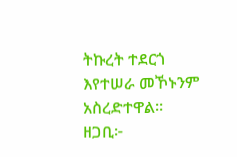ትኩረት ተደርጎ እየተሠራ መኾኑንም አስረድተዋል።
ዘጋቢ፦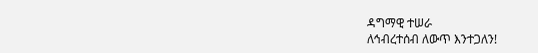ዳግማዊ ተሠራ
ለኅብረተሰብ ለውጥ እንተጋለን!